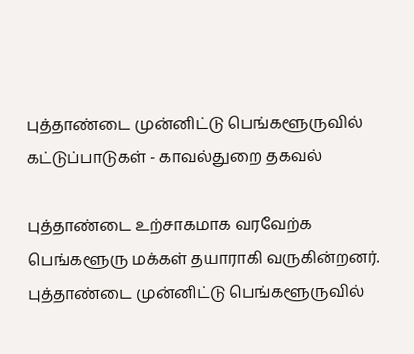புத்தாண்டை முன்னிட்டு பெங்களூருவில் கட்டுப்பாடுகள் - காவல்துறை தகவல்

புத்தாண்டை உற்சாகமாக வரவேற்க பெங்களூரு மக்கள் தயாராகி வருகின்றனர்.
புத்தாண்டை முன்னிட்டு பெங்களூருவில்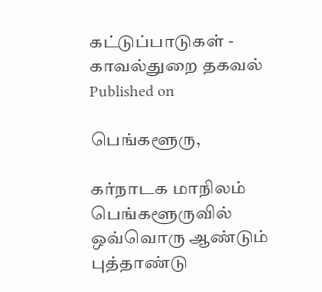கட்டுப்பாடுகள் - காவல்துறை தகவல்
Published on

பெங்களூரு,

கர்நாடக மாநிலம் பெங்களூருவில் ஒவ்வொரு ஆண்டும் புத்தாண்டு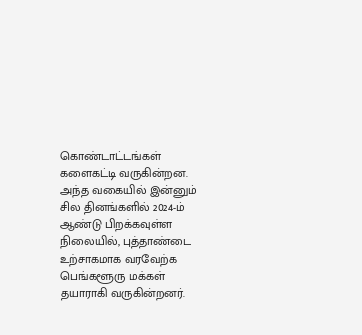கொண்டாட்டங்கள் களைகட்டி வருகின்றன. அந்த வகையில் இன்னும் சில தினங்களில் 2024-ம் ஆண்டு பிறக்கவுள்ள நிலையில், புத்தாண்டை உற்சாகமாக வரவேற்க பெங்களூரு மக்கள் தயாராகி வருகின்றனர்.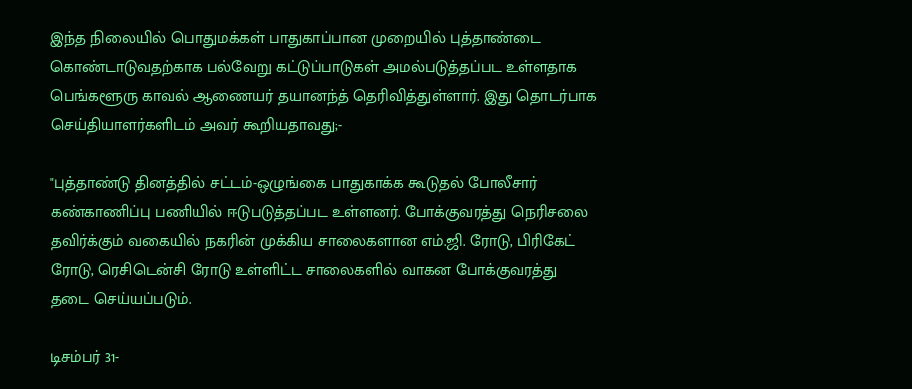இந்த நிலையில் பொதுமக்கள் பாதுகாப்பான முறையில் புத்தாண்டை கொண்டாடுவதற்காக பல்வேறு கட்டுப்பாடுகள் அமல்படுத்தப்பட உள்ளதாக பெங்களூரு காவல் ஆணையர் தயானந்த் தெரிவித்துள்ளார். இது தொடர்பாக செய்தியாளர்களிடம் அவர் கூறியதாவது;-

"புத்தாண்டு தினத்தில் சட்டம்-ஒழுங்கை பாதுகாக்க கூடுதல் போலீசார் கண்காணிப்பு பணியில் ஈடுபடுத்தப்பட உள்ளனர். போக்குவரத்து நெரிசலை தவிர்க்கும் வகையில் நகரின் முக்கிய சாலைகளான எம்.ஜி. ரோடு, பிரிகேட் ரோடு, ரெசிடென்சி ரோடு உள்ளிட்ட சாலைகளில் வாகன போக்குவரத்து தடை செய்யப்படும்.

டிசம்பர் 31-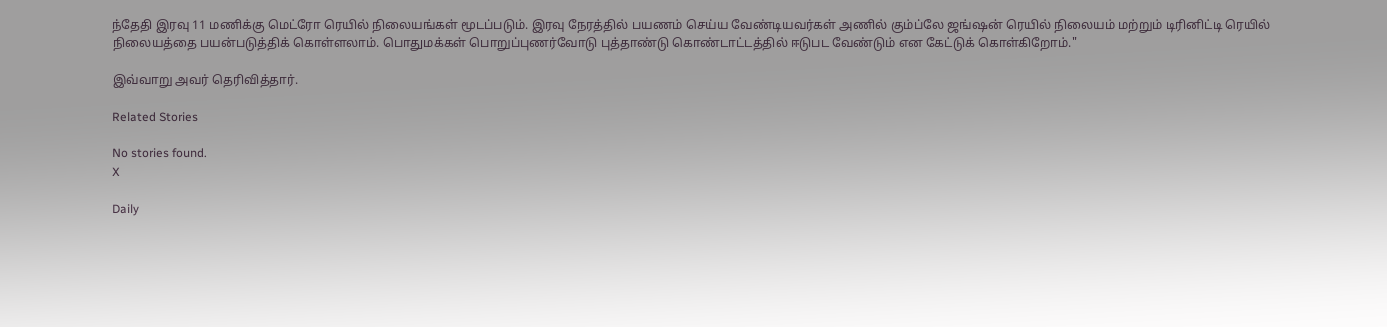ந்தேதி இரவு 11 மணிக்கு மெட்ரோ ரெயில் நிலையங்கள் மூடப்படும். இரவு நேரத்தில் பயணம் செய்ய வேண்டியவர்கள் அணில் கும்ப்லே ஜங்ஷன் ரெயில் நிலையம் மற்றும் டிரினிட்டி ரெயில் நிலையத்தை பயன்படுத்திக் கொள்ளலாம். பொதுமக்கள் பொறுப்புணர்வோடு புத்தாண்டு கொண்டாட்டத்தில் ஈடுபட வேண்டும் என கேட்டுக் கொள்கிறோம்."

இவ்வாறு அவர் தெரிவித்தார்.

Related Stories

No stories found.
X

Daily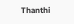Thanthi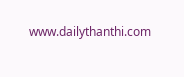www.dailythanthi.com